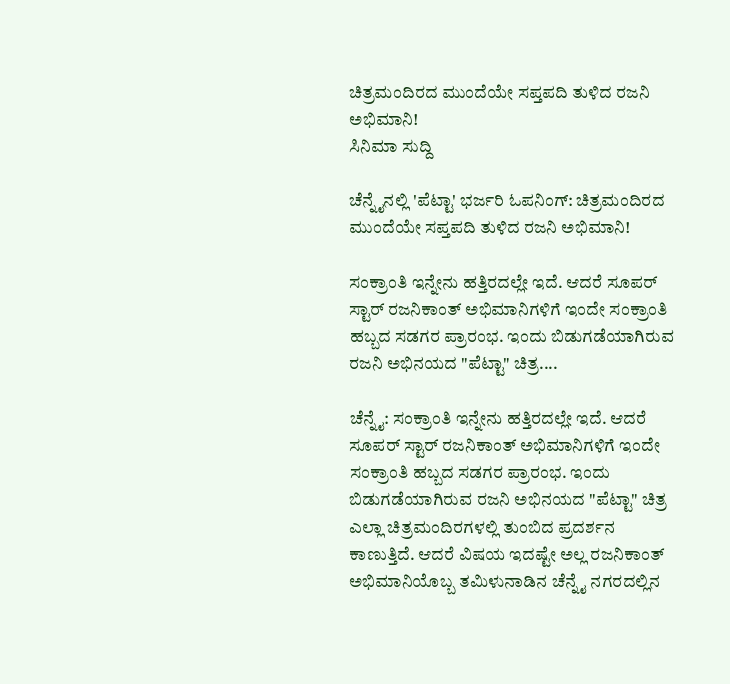ಚಿತ್ರಮಂದಿರದ ಮುಂದೆಯೇ ಸಪ್ತಪದಿ ತುಳಿದ ರಜನಿ ಅಭಿಮಾನಿ!
ಸಿನಿಮಾ ಸುದ್ದಿ

ಚೆನ್ನೈನಲ್ಲಿ 'ಪೆಟ್ಟಾ' ಭರ್ಜರಿ ಓಪನಿಂಗ್: ಚಿತ್ರಮಂದಿರದ ಮುಂದೆಯೇ ಸಪ್ತಪದಿ ತುಳಿದ ರಜನಿ ಅಭಿಮಾನಿ!

ಸಂಕ್ರಾಂತಿ ಇನ್ನೇನು ಹತ್ತಿರದಲ್ಲೇ ಇದೆ. ಆದರೆ ಸೂಪರ್ ಸ್ಟಾರ್ ರಜನಿಕಾಂತ್ ಅಭಿಮಾನಿಗಳಿಗೆ ಇಂದೇ ಸಂಕ್ರಾಂತಿ ಹಬ್ಬದ ಸಡಗರ ಪ್ರಾರಂಭ. ಇಂದು ಬಿಡುಗಡೆಯಾಗಿರುವ ರಜನಿ ಅಭಿನಯದ "ಪೆಟ್ಟಾ" ಚಿತ್ರ....

ಚೆನ್ನೈ: ಸಂಕ್ರಾಂತಿ ಇನ್ನೇನು ಹತ್ತಿರದಲ್ಲೇ ಇದೆ. ಆದರೆ ಸೂಪರ್ ಸ್ಟಾರ್ ರಜನಿಕಾಂತ್ ಅಭಿಮಾನಿಗಳಿಗೆ ಇಂದೇ ಸಂಕ್ರಾಂತಿ ಹಬ್ಬದ ಸಡಗರ ಪ್ರಾರಂಭ. ಇಂದು ಬಿಡುಗಡೆಯಾಗಿರುವ ರಜನಿ ಅಭಿನಯದ "ಪೆಟ್ಟಾ" ಚಿತ್ರ ಎಲ್ಲಾ ಚಿತ್ರಮಂದಿರಗಳಲ್ಲಿ ತುಂಬಿದ ಪ್ರದರ್ಶನ ಕಾಣುತ್ತಿದೆ. ಆದರೆ ವಿಷಯ ಇದಷ್ಟೇ ಅಲ್ಲ ರಜನಿಕಾಂತ್ ಅಭಿಮಾನಿಯೊಬ್ಬ ತಮಿಳುನಾಡಿನ ಚೆನ್ನೈ ನಗರದಲ್ಲಿನ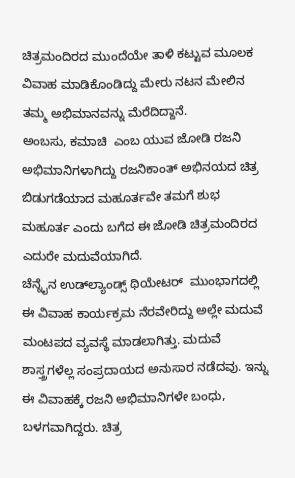ಚಿತ್ರಮಂದಿರದ ಮುಂದೆಯೇ ತಾಳಿ ಕಟ್ಟುವ ಮೂಲಕ ವಿವಾಹ ಮಾಡಿಕೊಂಡಿದ್ದು ಮೇರು ನಟನ ಮೇಲಿನ ತಮ್ಮ ಅಭಿಮಾನವನ್ನು ಮೆರೆದಿದ್ದಾನೆ.
ಅಂಬಸು, ಕಮಾಚಿ  ಎಂಬ ಯುವ ಜೋಡಿ ರಜನಿ ಅಭಿಮಾನಿಗಳಾಗಿದ್ದು ರಜನಿಕಾಂತ್ ಅಭಿನಯದ ಚಿತ್ರ ಬಿಡುಗಡೆಯಾದ ಮಹೂರ್ತವೇ ತಮಗೆ ಶುಭ ಮಹೂರ್ತ ಎಂದು ಬಗೆದ ಈ ಜೋಡಿ ಚಿತ್ರಮಂದಿರದ ಎದುರೇ ಮದುವೆಯಾಗಿದೆ.
ಚೆನ್ನೈನ ಉಡ್‍ಲ್ಯಾಂಡ್ಸ್ ಥಿಯೇಟರ್  ಮುಂಭಾಗದಲ್ಲಿ ಈ ವಿವಾಹ ಕಾರ್ಯಕ್ರಮ ನೆರವೇರಿದ್ದು ಅಲ್ಲೇ ಮದುವೆ ಮಂಟಪದ ವ್ಯವಸ್ಥೆ ಮಾಡಲಾಗಿತ್ತು. ಮದುವೆ ಶಾಸ್ತ್ರಗಳೆಲ್ಲ ಸಂಪ್ರದಾಯದ ಅನುಸಾರ ನಡೆದವು. ಇನ್ನು ಈ ವಿವಾಹಕ್ಕೆ ರಜನಿ ಅಭಿಮಾನಿಗಳೇ ಬಂಧು, ಬಳಗವಾಗಿದ್ದರು. ಚಿತ್ರ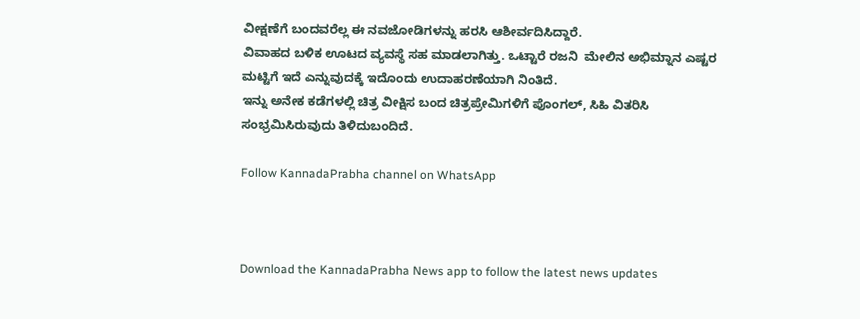ವೀಕ್ಷಣೆಗೆ ಬಂದವರೆಲ್ಲ ಈ ನವಜೋಡಿಗಳನ್ನು ಹರಸಿ ಆಶೀರ್ವದಿಸಿದ್ದಾರೆ.
ವಿವಾಹದ ಬಳಿಕ ಊಟದ ವ್ಯವಸ್ಥೆ ಸಹ ಮಾಡಲಾಗಿತ್ತು. ಒಟ್ಟಾರೆ ರಜನಿ  ಮೇಲಿನ ಅಭಿಮ್ನಾನ ಎಷ್ಟರ ಮಟ್ಟಿಗೆ ಇದೆ ಎನ್ನುವುದಕ್ಕೆ ಇದೊಂದು ಉದಾಹರಣೆಯಾಗಿ ನಿಂತಿದೆ.
ಇನ್ನು ಅನೇಕ ಕಡೆಗಳಲ್ಲಿ ಚಿತ್ರ ವೀಕ್ಷಿಸ ಬಂದ ಚಿತ್ರಪ್ರೇಮಿಗಳಿಗೆ ಪೊಂಗಲ್, ಸಿಹಿ ವಿತರಿಸಿ ಸಂಭ್ರಮಿಸಿರುವುದು ತಿಳಿದುಬಂದಿದೆ.

Follow KannadaPrabha channel on WhatsApp



Download the KannadaPrabha News app to follow the latest news updates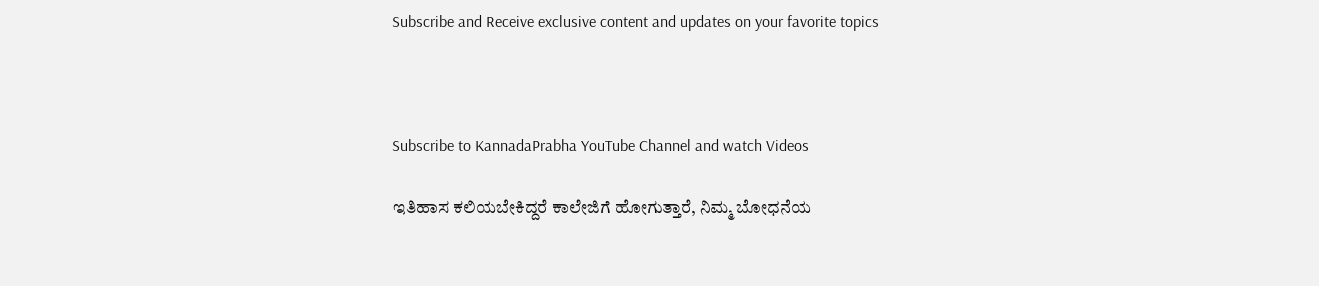Subscribe and Receive exclusive content and updates on your favorite topics



Subscribe to KannadaPrabha YouTube Channel and watch Videos

ಇತಿಹಾಸ ಕಲಿಯಬೇಕಿದ್ದರೆ ಕಾಲೇಜಿಗೆ ಹೋಗುತ್ತಾರೆ, ನಿಮ್ಮ ಬೋಧನೆಯ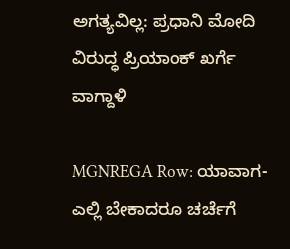ಅಗತ್ಯವಿಲ್ಲ: ಪ್ರಧಾನಿ ಮೋದಿ ವಿರುದ್ಧ ಪ್ರಿಯಾಂಕ್ ಖರ್ಗೆ ವಾಗ್ದಾಳಿ

MGNREGA Row: ಯಾವಾಗ-ಎಲ್ಲಿ ಬೇಕಾದರೂ ಚರ್ಚೆಗೆ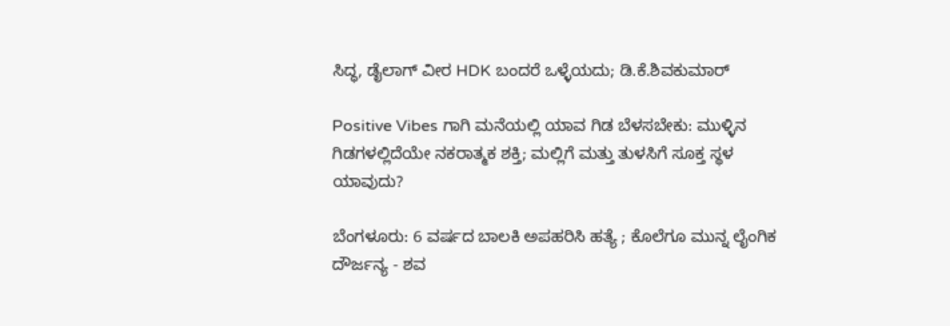ಸಿದ್ಧ, ಡೈಲಾಗ್‌ ವೀರ HDK ಬಂದರೆ ಒಳ್ಳೆಯದು; ಡಿ.ಕೆ.ಶಿವಕುಮಾರ್

Positive Vibes ಗಾಗಿ ಮನೆಯಲ್ಲಿ ಯಾವ ಗಿಡ ಬೆಳಸಬೇಕು: ಮುಳ್ಳಿನ ಗಿಡಗಳಲ್ಲಿದೆಯೇ ನಕರಾತ್ಮಕ ಶಕ್ತಿ; ಮಲ್ಲಿಗೆ ಮತ್ತು ತುಳಸಿಗೆ ಸೂಕ್ತ ಸ್ಥಳ ಯಾವುದು?

ಬೆಂಗಳೂರು: 6 ವರ್ಷದ ಬಾಲಕಿ ಅಪಹರಿಸಿ ಹತ್ಯೆ ; ಕೊಲೆಗೂ ಮುನ್ನ ಲೈಂಗಿಕ ದೌರ್ಜನ್ಯ - ಶವ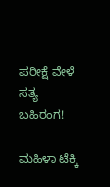ಪರೀಕ್ಷೆ ವೇಳೆ ಸತ್ಯ ಬಹಿರಂಗ!

ಮಹಿಳಾ ಟೆಕ್ಕಿ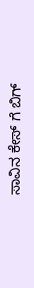ಸಾವಿನ ಕೇಸ್ ಗೆ ಬಿಗ್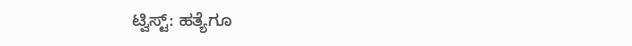ಟ್ವಿಸ್ಟ್: ಹತ್ಯೆಗೂ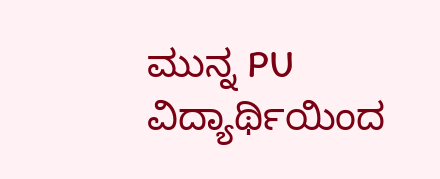ಮುನ್ನ PU ವಿದ್ಯಾರ್ಥಿಯಿಂದ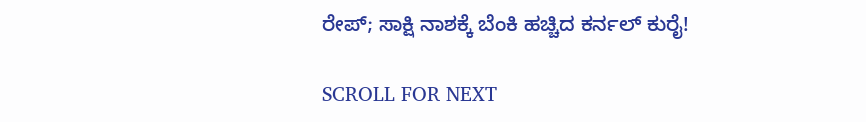ರೇಪ್; ಸಾಕ್ಷಿ ನಾಶಕ್ಕೆ ಬೆಂಕಿ ಹಚ್ಚಿದ ಕರ್ನಲ್ ಕುರೈ!

SCROLL FOR NEXT